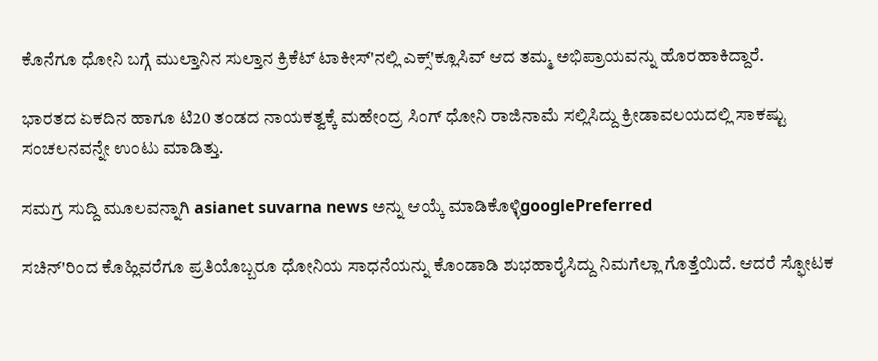ಕೊನೆಗೂ ಧೋನಿ ಬಗ್ಗೆ ಮುಲ್ತಾನಿನ ಸುಲ್ತಾನ ಕ್ರಿಕೆಟ್ ಟಾಕೀಸ್'ನಲ್ಲಿ ಎಕ್ಸ್'ಕ್ಲೂಸಿವ್ ಆದ ತಮ್ಮ ಅಭಿಪ್ರಾಯವನ್ನು ಹೊರಹಾಕಿದ್ದಾರೆ.

ಭಾರತದ ಏಕದಿನ ಹಾಗೂ ಟಿ20 ತಂಡದ ನಾಯಕತ್ವಕ್ಕೆ ಮಹೇಂದ್ರ ಸಿಂಗ್ ಧೋನಿ ರಾಜಿನಾಮೆ ಸಲ್ಲಿಸಿದ್ದು ಕ್ರೀಡಾವಲಯದಲ್ಲಿ ಸಾಕಷ್ಟು ಸಂಚಲನವನ್ನೇ ಉಂಟು ಮಾಡಿತ್ತು.

ಸಮಗ್ರ ಸುದ್ದಿ ಮೂಲವನ್ನಾಗಿ asianet suvarna news ಅನ್ನು ಆಯ್ಕೆ ಮಾಡಿಕೊಳ್ಳಿgooglePreferred

ಸಚಿನ್'ರಿಂದ ಕೊಹ್ಲಿವರೆಗೂ ಪ್ರತಿಯೊಬ್ಬರೂ ಧೋನಿಯ ಸಾಧನೆಯನ್ನು ಕೊಂಡಾಡಿ ಶುಭಹಾರೈಸಿದ್ದು ನಿಮಗೆಲ್ಲಾ ಗೊತ್ತೆಯಿದೆ. ಆದರೆ ಸ್ಫೋಟಕ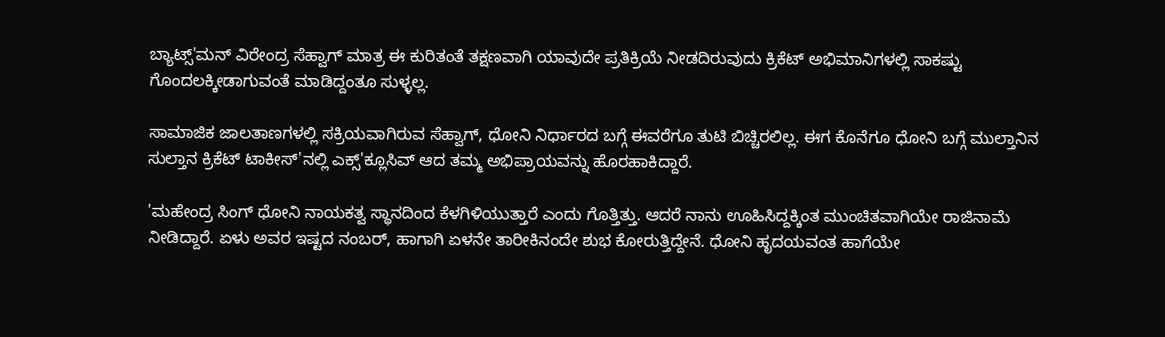ಬ್ಯಾಟ್ಸ್'ಮನ್ ವಿರೇಂದ್ರ ಸೆಹ್ವಾಗ್ ಮಾತ್ರ ಈ ಕುರಿತಂತೆ ತಕ್ಷಣವಾಗಿ ಯಾವುದೇ ಪ್ರತಿಕ್ರಿಯೆ ನೀಡದಿರುವುದು ಕ್ರಿಕೆಟ್ ಅಭಿಮಾನಿಗಳಲ್ಲಿ ಸಾಕಷ್ಟು ಗೊಂದಲಕ್ಕೀಡಾಗುವಂತೆ ಮಾಡಿದ್ದಂತೂ ಸುಳ್ಳಲ್ಲ.

ಸಾಮಾಜಿಕ ಜಾಲತಾಣಗಳಲ್ಲಿ ಸಕ್ರಿಯವಾಗಿರುವ ಸೆಹ್ವಾಗ್, ಧೋನಿ ನಿರ್ಧಾರದ ಬಗ್ಗೆ ಈವರೆಗೂ ತುಟಿ ಬಿಚ್ಚಿರಲಿಲ್ಲ. ಈಗ ಕೊನೆಗೂ ಧೋನಿ ಬಗ್ಗೆ ಮುಲ್ತಾನಿನ ಸುಲ್ತಾನ ಕ್ರಿಕೆಟ್ ಟಾಕೀಸ್'ನಲ್ಲಿ ಎಕ್ಸ್'ಕ್ಲೂಸಿವ್ ಆದ ತಮ್ಮ ಅಭಿಪ್ರಾಯವನ್ನು ಹೊರಹಾಕಿದ್ದಾರೆ.

'ಮಹೇಂದ್ರ ಸಿಂಗ್ ಧೋನಿ ನಾಯಕತ್ವ ಸ್ಥಾನದಿಂದ ಕೆಳಗಿಳಿಯುತ್ತಾರೆ ಎಂದು ಗೊತ್ತಿತ್ತು. ಆದರೆ ನಾನು ಊಹಿಸಿದ್ದಕ್ಕಿಂತ ಮುಂಚಿತವಾಗಿಯೇ ರಾಜಿನಾಮೆ ನೀಡಿದ್ದಾರೆ. ಏಳು ಅವರ ಇಷ್ಟದ ನಂಬರ್, ಹಾಗಾಗಿ ಏಳನೇ ತಾರೀಕಿನಂದೇ ಶುಭ ಕೋರುತ್ತಿದ್ದೇನೆ. ಧೋನಿ ಹೃದಯವಂತ ಹಾಗೆಯೇ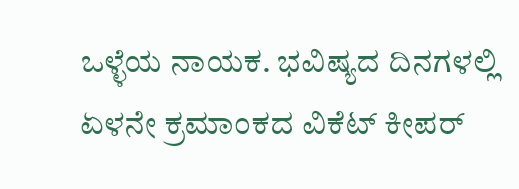ಒಳ್ಳೆಯ ನಾಯಕ. ಭವಿಷ್ಯದ ದಿನಗಳಲ್ಲಿ ಏಳನೇ ಕ್ರಮಾಂಕದ ವಿಕೆಟ್ ಕೀಪರ್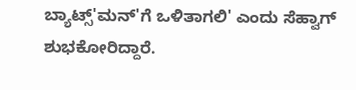ಬ್ಯಾಟ್ಸ್'ಮನ್'ಗೆ ಒಳಿತಾಗಲಿ' ಎಂದು ಸೆಹ್ವಾಗ್ ಶುಭಕೋರಿದ್ದಾರೆ.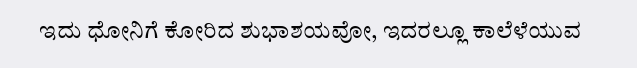ಇದು ಧೋನಿಗೆ ಕೋರಿದ ಶುಭಾಶಯವೋ, ಇದರಲ್ಲೂ ಕಾಲೆಳೆಯುವ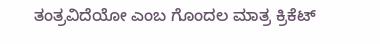ತಂತ್ರವಿದೆಯೋ ಎಂಬ ಗೊಂದಲ ಮಾತ್ರ ಕ್ರಿಕೆಟ್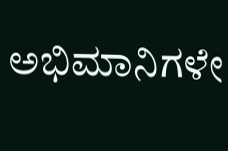ಅಭಿಮಾನಿಗಳೇ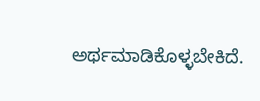ಅರ್ಥಮಾಡಿಕೊಳ್ಳಬೇಕಿದೆ.